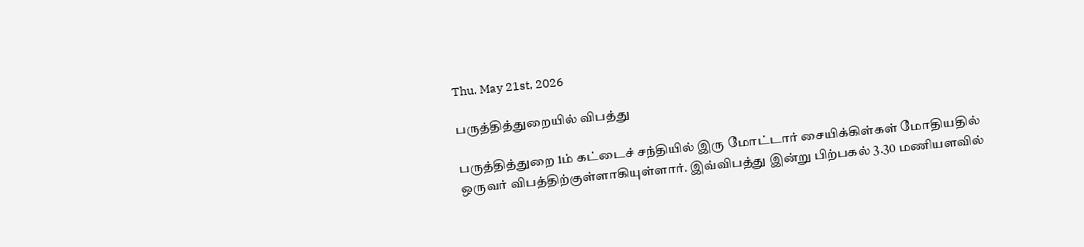Thu. May 21st, 2026

பருத்தித்துறையில் விபத்து

பருத்தித்துறை 1ம் கட்டைச் சந்தியில் இரு மோட்டார் சையிக்கிள்கள் மோதியதில் ஒருவர் விபத்திற்குள்ளாகியுள்ளார். இவ்விபத்து இன்று பிற்பகல் 3.30 மணியளவில்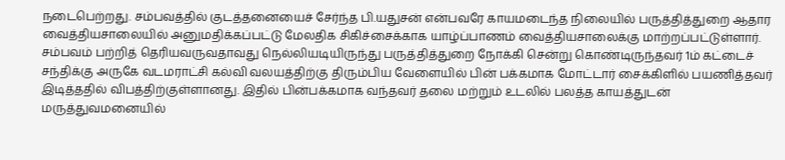நடைபெற்றது. சம்பவத்தில் குடத்தனையைச் சேர்ந்த பி.யதுசன் என்பவரே காயமடைந்த நிலையில் பருத்தித்துறை ஆதார வைத்தியசாலையில் அனுமதிக்கப்பட்டு மேலதிக சிகிச்சைக்காக யாழ்ப்பாணம் வைத்தியசாலைக்கு மாற்றப்பட்டுள்ளார். சம்பவம் பற்றித் தெரியவருவதாவது நெல்லியடியிருந்து பருத்தித்துறை நோக்கி சென்று கொண்டிருந்தவர் 1ம் கட்டைச் சந்திக்கு அருகே வடமராட்சி கல்வி வலயத்திற்கு திரும்பிய வேளையில் பின் பக்கமாக மோட்டார் சைக்கிளில் பயணித்தவர் இடித்ததில் விபத்திற்குள்ளானது. இதில் பின்பக்கமாக வந்தவர் தலை மற்றும் உடலில் பலத்த காயத்துடன் மருத்துவமனையில்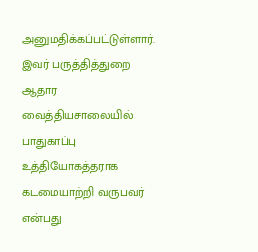அனுமதிக்கப்பட்டுள்ளார். இவர் பருத்தித்துறை ஆதார வைத்தியசாலையில் பாதுகாப்பு உத்தியோகத்தராக கடமையாற்றி வருபவர் என்பது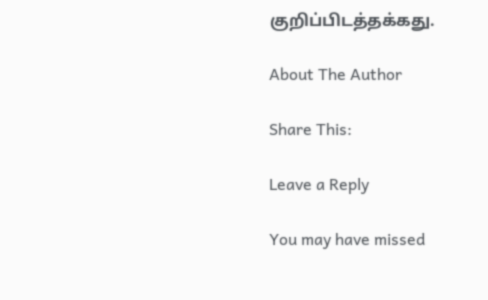குறிப்பிடத்தக்கது.

About The Author

Share This:

Leave a Reply

You may have missed